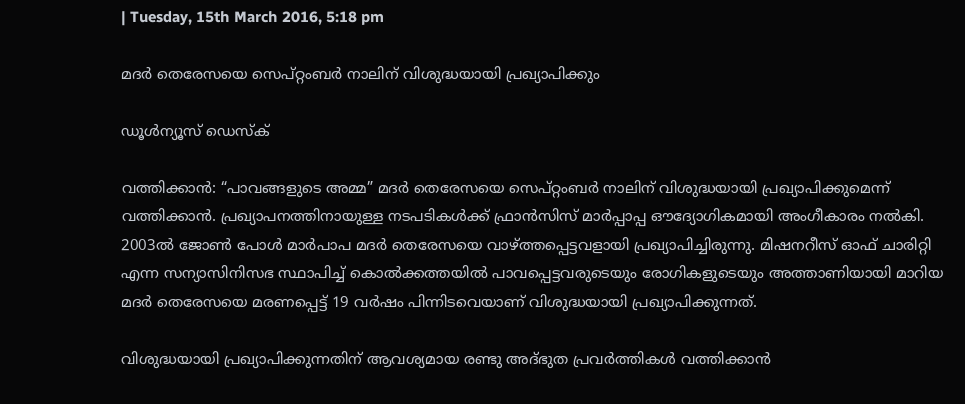| Tuesday, 15th March 2016, 5:18 pm

മദര്‍ തെരേസയെ സെപ്റ്റംബര്‍ നാലിന് വിശുദ്ധയായി പ്രഖ്യാപിക്കും

ഡൂള്‍ന്യൂസ് ഡെസ്‌ക്

വത്തിക്കാന്‍: “പാവങ്ങളുടെ അമ്മ” മദര്‍ തെരേസയെ സെപ്റ്റംബര്‍ നാലിന് വിശുദ്ധയായി പ്രഖ്യാപിക്കുമെന്ന് വത്തിക്കാന്‍. പ്രഖ്യാപനത്തിനായുള്ള നടപടികള്‍ക്ക് ഫ്രാന്‍സിസ് മാര്‍പ്പാപ്പ ഔദ്യോഗികമായി അംഗീകാരം നല്‍കി. 2003ല്‍ ജോണ്‍ പോള്‍ മാര്‍പാപ മദര്‍ തെരേസയെ വാഴ്ത്തപ്പെട്ടവളായി പ്രഖ്യാപിച്ചിരുന്നു. മിഷനറീസ് ഓഫ് ചാരിറ്റി എന്ന സന്യാസിനിസഭ സ്ഥാപിച്ച് കൊല്‍ക്കത്തയില്‍ പാവപ്പെട്ടവരുടെയും രോഗികളുടെയും അത്താണിയായി മാറിയ മദര്‍ തെരേസയെ മരണപ്പെട്ട് 19 വര്‍ഷം പിന്നിടവെയാണ് വിശുദ്ധയായി പ്രഖ്യാപിക്കുന്നത്.

വിശുദ്ധയായി പ്രഖ്യാപിക്കുന്നതിന് ആവശ്യമായ രണ്ടു അദ്ഭുത പ്രവര്‍ത്തികള്‍ വത്തിക്കാന്‍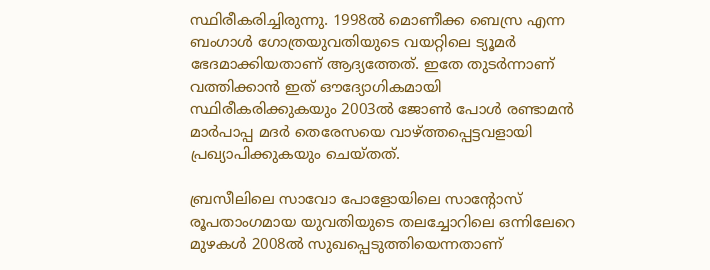സ്ഥിരീകരിച്ചിരുന്നു. 1998ല്‍ മൊണീക്ക ബെസ്ര എന്ന ബംഗാള്‍ ഗോത്രയുവതിയുടെ വയറ്റിലെ ട്യൂമര്‍ ഭേദമാക്കിയതാണ് ആദ്യത്തേത്. ഇതേ തുടര്‍ന്നാണ്  വത്തിക്കാന്‍ ഇത് ഔദ്യോഗികമായി സ്ഥിരീകരിക്കുകയും 2003ല്‍ ജോണ്‍ പോള്‍ രണ്ടാമന്‍ മാര്‍പാപ്പ മദര്‍ തെരേസയെ വാഴ്ത്തപ്പെട്ടവളായി പ്രഖ്യാപിക്കുകയും ചെയ്തത്.

ബ്രസീലിലെ സാവോ പോളോയിലെ സാന്റോസ് രൂപതാംഗമായ യുവതിയുടെ തലച്ചോറിലെ ഒന്നിലേറെ മുഴകള്‍ 2008ല്‍ സുഖപ്പെടുത്തിയെന്നതാണ്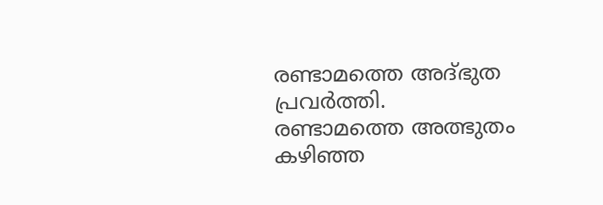രണ്ടാമത്തെ അദ്ഭുത പ്രവര്‍ത്തി. രണ്ടാമത്തെ അത്ഭുതം കഴിഞ്ഞ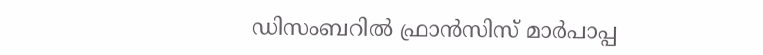ഡിസംബറില്‍ ഫ്രാന്‍സിസ് മാര്‍പാപ്പ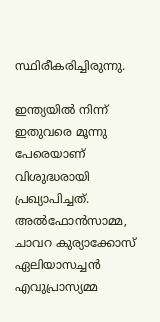സ്ഥിരീകരിച്ചിരുന്നു.

ഇന്ത്യയില്‍ നിന്ന് ഇതുവരെ മൂന്നു പേരെയാണ് വിശുദ്ധരായി പ്രഖ്യാപിച്ചത്. അല്‍ഫോന്‍സാമ്മ, ചാവറ കുര്യാക്കോസ് ഏലിയാസച്ചന്‍ എവുപ്രാസ്യമ്മ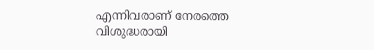എന്നിവരാണ് നേരത്തെ വിശുദ്ധരായി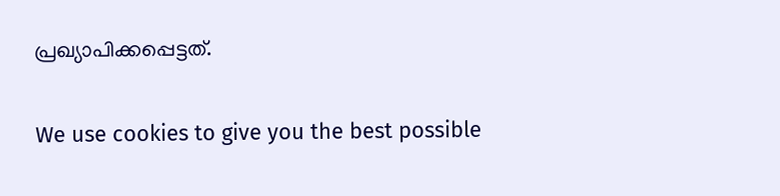പ്രഖ്യാപിക്കപ്പെട്ടത്.

We use cookies to give you the best possible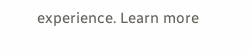experience. Learn more